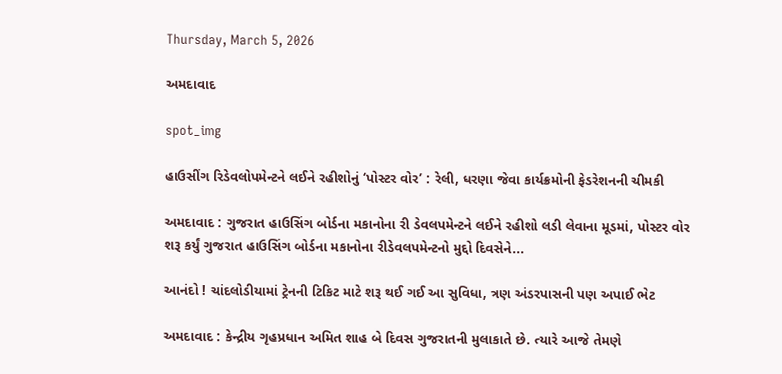Thursday, March 5, 2026

અમદાવાદ

spot_img

હાઉસીંગ રિડેવલોપમેન્ટને લઈને રહીશોનું ‘પોસ્ટર વોર’ : રેલી, ધરણા જેવા કાર્યક્રમોની ફેડરેશનની ચીમકી

અમદાવાદ : ગુજરાત હાઉસિંગ બોર્ડના મકાનોના રી ડેવલપમેન્ટને લઈને રહીશો લડી લેવાના મૂડમાં, પોસ્ટર વોર શરૂ કર્યું ગુજરાત હાઉસિંગ બોર્ડના મકાનોના રીડેવલપમેન્ટનો મુદ્દો દિવસેને...

આનંદો ! ચાંદલોડીયામાં ટ્રેનની ટિકિટ માટે શરૂ થઈ ગઈ આ સુવિધા, ત્રણ અંડરપાસની પણ અપાઈ ભેટ

અમદાવાદ : કેન્દ્રીય ગૃહપ્રધાન અમિત શાહ બે દિવસ ગુજરાતની મુલાકાતે છે. ત્યારે આજે તેમણે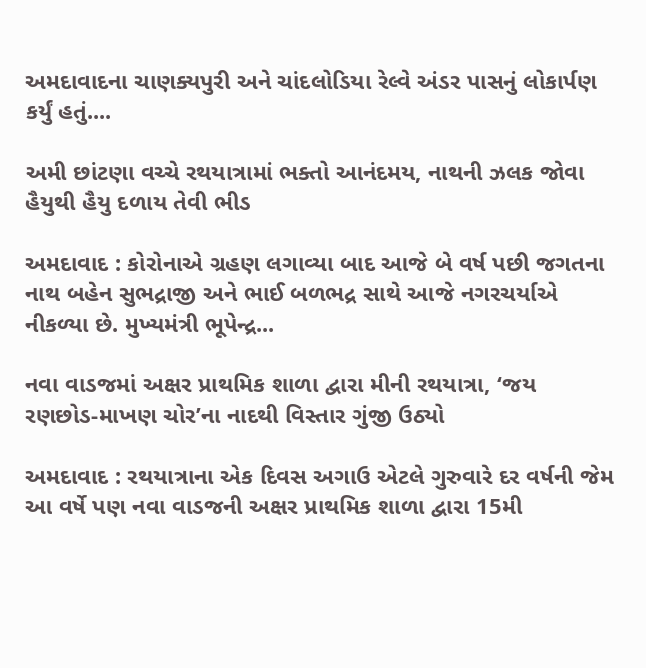અમદાવાદના ચાણક્યપુરી અને ચાંદલોડિયા રેલ્વે અંડર પાસનું લોકાર્પણ કર્યું હતું....

અમી છાંટણા વચ્ચે રથયાત્રામાં ભક્તો આનંદમય, નાથની ઝલક જોવા હૈયુથી હૈયુ દળાય તેવી ભીડ

અમદાવાદ : કોરોનાએ ગ્રહણ લગાવ્યા બાદ આજે બે વર્ષ પછી જગતના નાથ બહેન સુભદ્રાજી અને ભાઈ બળભદ્ર સાથે આજે નગરચર્યાએ નીકળ્યા છે. મુખ્યમંત્રી ભૂપેન્દ્ર...

નવા વાડજમાં અક્ષર પ્રાથમિક શાળા દ્વારા મીની રથયાત્રા, ‘જય રણછોડ-માખણ ચોર’ના નાદથી વિસ્તાર ગુંજી ઉઠ્યો

અમદાવાદ : રથયાત્રાના એક દિવસ અગાઉ એટલે ગુરુવારે દર વર્ષની જેમ આ વર્ષે પણ નવા વાડજની અક્ષર પ્રાથમિક શાળા દ્વારા 15મી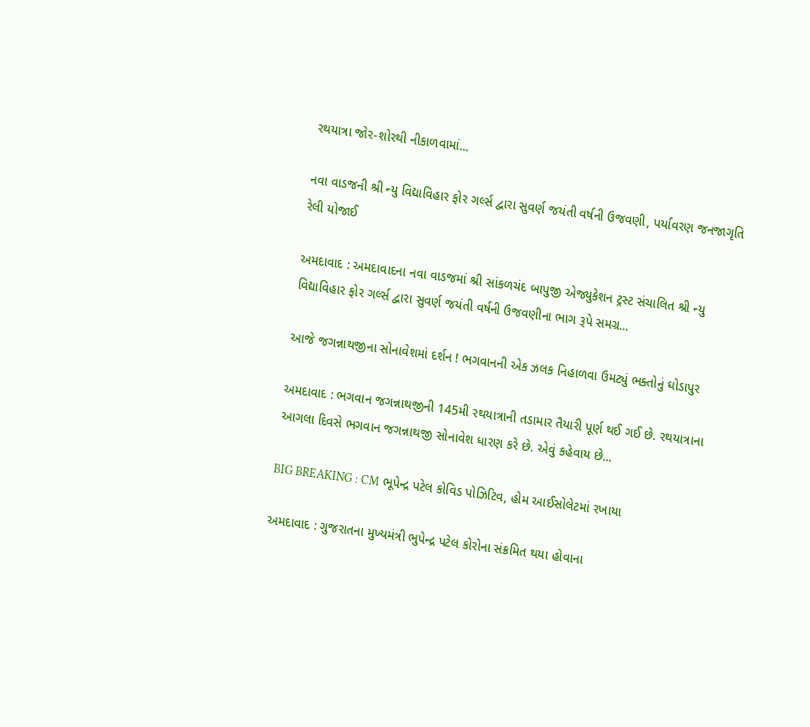રથયાત્રા જોર-શોરથી નીકાળવામાં...

નવા વાડજની શ્રી ન્યુ વિદ્યાવિહાર ફોર ગર્લ્સ દ્વારા સુવર્ણ જયંતી વર્ષની ઉજવણી, પર્યાવરણ જનજાગૃતિ રેલી યોજાઈ

અમદાવાદ : અમદાવાદના નવા વાડજમાં શ્રી સાંકળચંદ બાપુજી એજ્યુકેશન ટ્રસ્ટ સંચાલિત શ્રી ન્યુ વિદ્યાવિહાર ફોર ગર્લ્સ દ્વારા સુવર્ણ જયંતી વર્ષની ઉજવણીના ભાગ રૂપે સમગ્ર...

આજે જગન્નાથજીના સોનાવેશમાં દર્શન ! ભગવાનની એક ઝલક નિહાળવા ઉમટ્યું ભક્તોનું ઘોડાપુર

અમદાવાદ : ભગવાન જગન્નાથજીની 145મી રથયાત્રાની તડામાર તૈયારી પૂર્ણ થઈ ગઈ છે. રથયાત્રાના આગલા દિવસે ભગવાન જગન્નાથજી સોનાવેશ ધારણ કરે છે. એવું કહેવાય છે...

BIG BREAKING : CM ભૂપેન્દ્ર પટેલ કોવિડ પોઝિટિવ, હોમ આઈસોલેટમાં રખાયા

અમદાવાદ : ગુજરાતના મુખ્યમંત્રી ભુપેન્દ્ર પટેલ કોરોના સંક્રમિત થયા હોવાના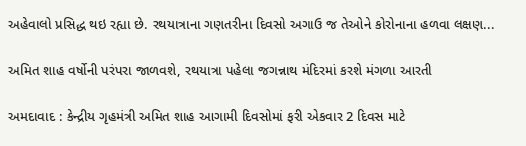અહેવાલો પ્રસિદ્ધ થઇ રહ્યા છે. રથયાત્રાના ગણતરીના દિવસો અગાઉ જ તેઓને કોરોનાના હળવા લક્ષણ...

અમિત શાહ વર્ષોની પરંપરા જાળવશે, રથયાત્રા પહેલા જગન્નાથ મંદિરમાં કરશે મંગળા આરતી

અમદાવાદ : કેન્દ્રીય ગૃહમંત્રી અમિત શાહ આગામી દિવસોમાં ફરી એકવાર 2 દિવસ માટે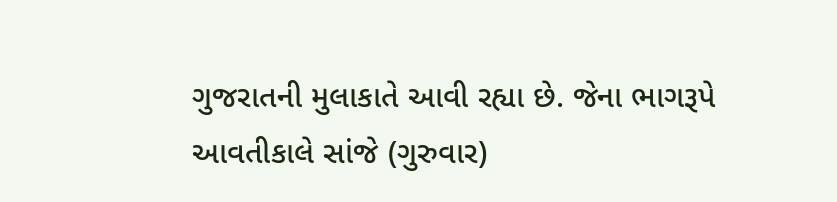ગુજરાતની મુલાકાતે આવી રહ્યા છે. જેના ભાગરૂપે આવતીકાલે સાંજે (ગુરુવાર)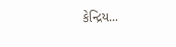કેન્દ્રિય...